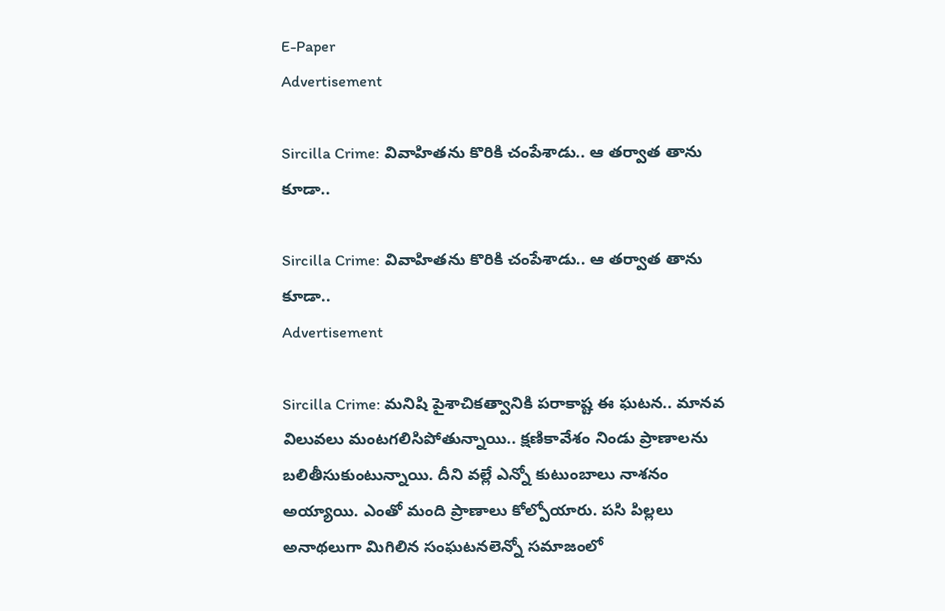E-Paper
Advertisement

Sircilla Crime: వివాహితను కొరికి చంపేశాడు.. ఆ తర్వాత తాను కూడా..

Sircilla Crime: వివాహితను కొరికి చంపేశాడు.. ఆ తర్వాత తాను కూడా..
Advertisement

Sircilla Crime: మనిషి పైశాచికత్వానికి పరాకాష్ట ఈ ఘటన.. మానవ విలువలు మంటగలిసిపోతున్నాయి.. క్షణికావేశం నిండు ప్రాణాలను బలితీసుకుంటున్నాయి. దీని వల్లే ఎన్నో కుటుంబాలు నాశనం అయ్యాయి. ఎంతో మంది ప్రాణాలు కోల్పోయారు. పసి పిల్లలు అనాథలుగా మిగిలిన సంఘటనలెన్నో సమాజంలో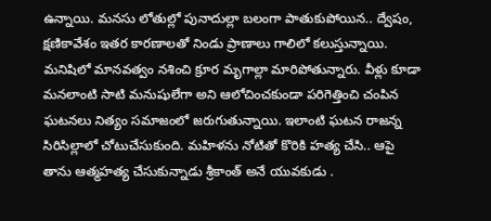ఉన్నాయి. మనసు లోతుల్లో పునాదుల్లా బలంగా పాతుకుపోయిన.. ద్వేషం, క్షణికావేశం ఇతర కారణాలతో నిండు ప్రాణాలు గాలిలో కలుస్తున్నాయి. మనిషిలో మానవత్వం నశించి క్రూర మృగాల్లా మారిపోతున్నారు. వీళ్లు కూడా మనలాంటి సాటి మనుషులేగా అని ఆలోచించకుండా పరిగెత్తించి చంపిన ఘటనలు నిత్యం సమాజంలో జరుగుతున్నాయి. ఇలాంటి ఘటన రాజన్న సిరిసిల్లాలో చోటుచేసుకుంది. మహిళను నోటితో కొరికి హత్య చేసి.. ఆపై తాను ఆత్మహత్య చేసుకున్నాడు శ్రీకాంత్ అనే యువకుడు .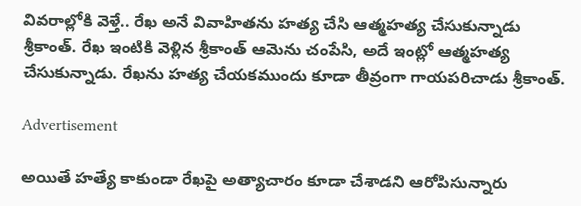వివరాల్లోకి వెళ్తే.. రేఖ అనే వివాహితను హత్య చేసి ఆత్మహత్య చేసుకున్నాడు శ్రీకాంత్. రేఖ ఇంటికి వెళ్లిన శ్రీకాంత్ ఆమెను చంపేసి, అదే ఇంట్లో ఆత్మహత్య చేసుకున్నాడు. రేఖను హత్య చేయకముందు కూడా తీవ్రంగా గాయపరిచాడు శ్రీకాంత్.

Advertisement

అయితే హత్యే కాకుండా రేఖపై అత్యాచారం కూడా చేశాడని ఆరోపిసున్నారు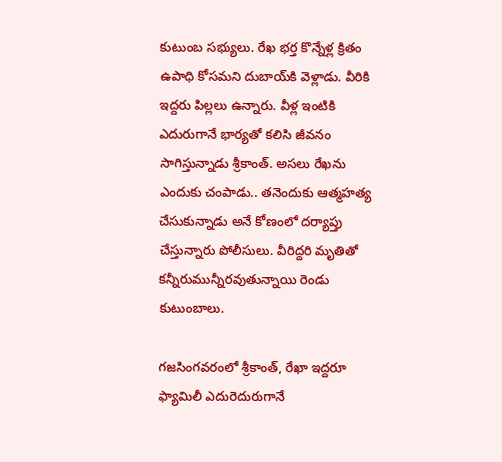కుటుంబ సభ్యులు. రేఖ భర్త కొన్నేళ్ల క్రితం ఉపాధి కోసమని దుబాయ్‌కి వెళ్లాడు. వీరికి ఇద్దరు పిల్లలు ఉన్నారు. వీళ్ల ఇంటికి ఎదురుగానే భార్యతో కలిసి జీవనం సాగిస్తున్నాడు శ్రీకాంత్. అసలు రేఖను ఎందుకు చంపాడు.. తనెందుకు ఆత్మహత్య చేసుకున్నాడు అనే కోణంలో దర్యాప్తు చేస్తున్నారు పోలీసులు. వీరిద్దరి మృతితో కన్నీరుమున్నీరవుతున్నాయి రెండు కుటుంబాలు.

గజసింగవరంలో శ్రీకాంత్, రేఖా ఇద్దరూ ఫ్యామిలీ ఎదురెదురుగానే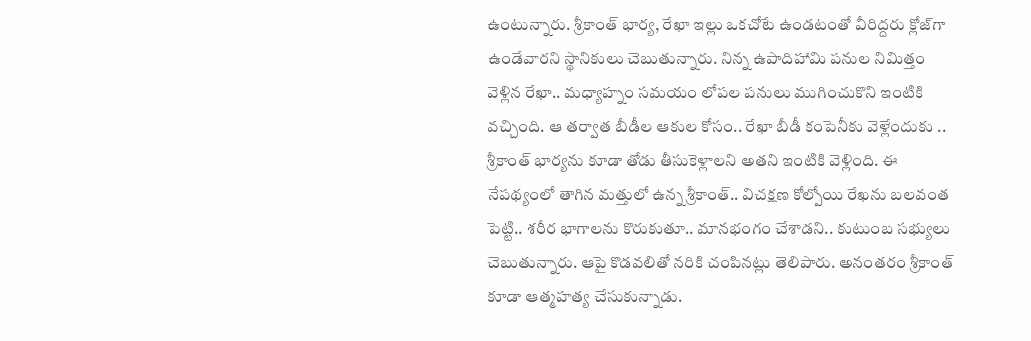ఉంటున్నారు. శ్రీకాంత్ భార్య, రేఖా ఇల్లు ఒకచోటే ఉండటంతో వీరిద్దరు క్లోజ్‌గా ఉండేవారని స్థానికులు చెబుతున్నారు. నిన్న ఉపాదిహామి పనుల నిమిత్తం వెళ్లిన రేఖా.. మధ్యాహ్నం సమయం లోపల పనులు ముగించుకొని ఇంటికి వచ్చింది. ఆ తర్వాత బీడీల ఆకుల కోసం.. రేఖా బీడీ కంపెనీకు వెళ్లేందుకు .. శ్రీకాంత్ భార్యను కూడా తోడు తీసుకెళ్లాలని అతని ఇంటికి వెళ్లింది. ఈ నేపథ్యంలో తాగిన మత్తులో ఉన్న శ్రీకాంత్.. విచక్షణ కోల్పోయి రేఖను బలవంత పెట్టి.. శరీర భాగాలను కొరుకుతూ.. మానభంగం చేశాడని.. కుటుంబ సభ్యులు చెబుతున్నారు. ఆపై కొడవలితో నరికి చంపినట్లు తెలిపారు. అనంతరం శ్రీకాంత్ కూడా ఆత్మహత్య చేసుకున్నాడు.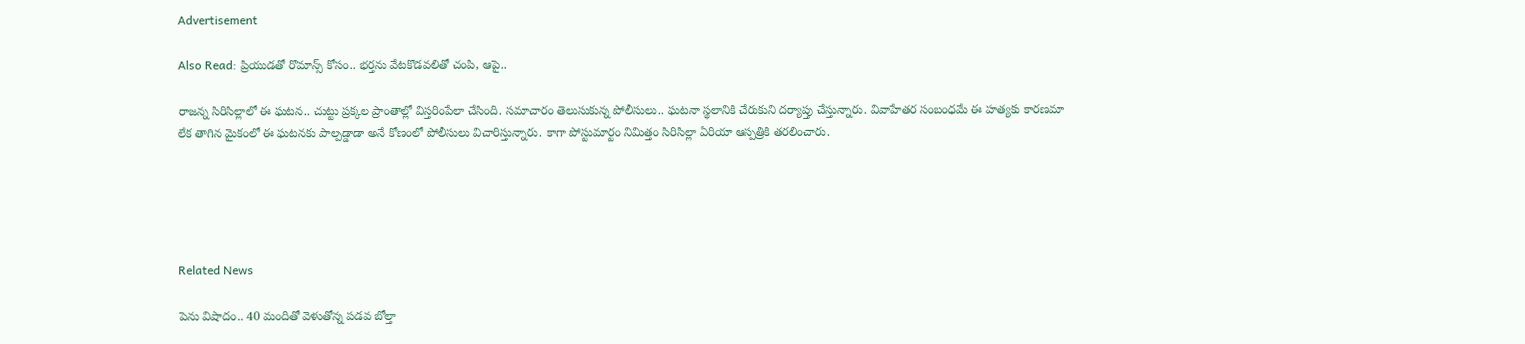Advertisement

Also Read: ప్రియుడతో రొమాన్స్ కోసం.. భర్తను వేటకొడవలితో చంపి, ఆపై..

రాజన్న సిరిసిల్లాలో ఈ ఘటన.. చుట్టు ప్రక్కల ప్రాంతాల్లో విస్తరింపేలా చేసింది. సమాచారం తెలుసుకున్న పోలీసులు.. ఘటనా స్థలానికి చేరుకుని దర్యాప్తు చేస్తున్నారు. వివాహేతర సంబంధమే ఈ హత్యకు కారణమా లేక తాగిన మైకంలో ఈ ఘటనకు పాల్పడ్డాడా అనే కోణంలో పోలీసులు విచారిస్తున్నారు. కాగా పోస్టుమార్టం నిమిత్తం సిరిసిల్లా ఏరియా ఆస్పత్రికి తరలించారు.





Related News

పెను విషాదం.. 40 మందితో వెళుతోన్న ప‌డ‌వ బోల్తా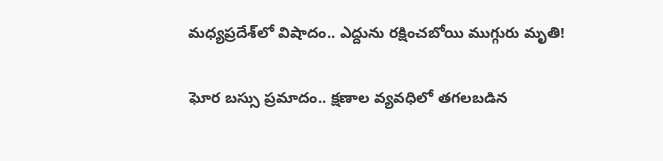మధ్యప్రదేశ్‌లో విషాదం.. ఎద్దును రక్షించబోయి ముగ్గురు మృతి!

ఘోర బస్సు ప్రమాదం.. క్షణాల వ్యవధిలో తగలబడిన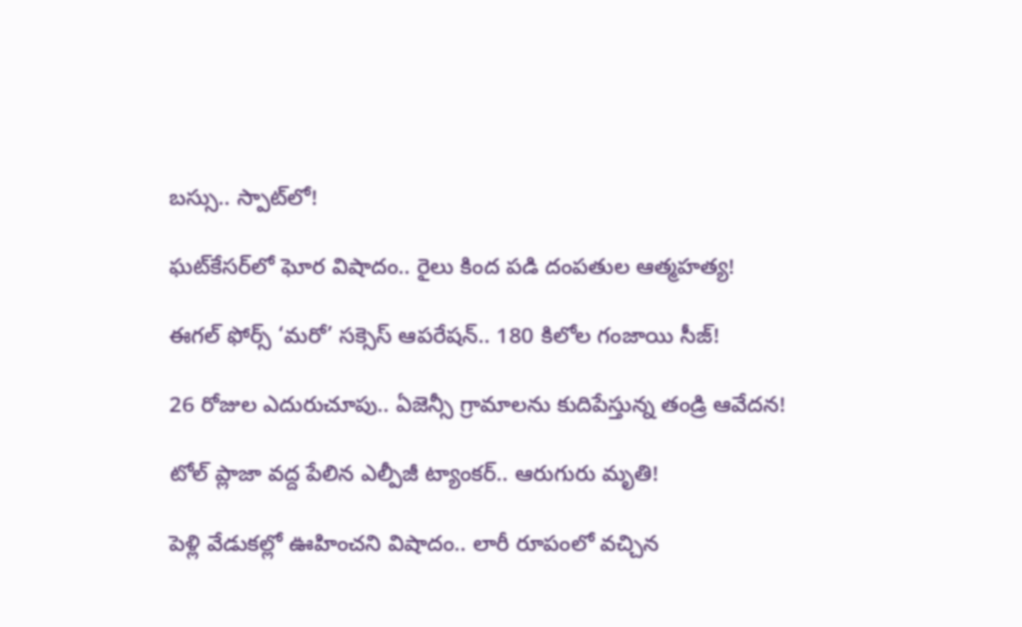బస్సు.. స్పాట్‌లో!

ఘట్‌కేసర్‌లో ఘోర విషాదం.. రైలు కింద పడి దంపతుల ఆత్మహత్య!

ఈగల్ ఫోర్స్ ‘మరో’ సక్సెస్ ఆపరేషన్.. 180 కిలోల గంజాయి సీజ్!

26 రోజుల ఎదురుచూపు.. ఏజెన్సీ గ్రామాలను కుదిపేస్తున్న తండ్రి ఆవేదన!

టోల్ ప్లాజా వద్ద పేలిన ఎల్పీజీ ట్యాంకర్.. ఆరుగురు మృతి!

పెళ్లి వేడుకల్లో ఊహించని విషాదం.. లారీ రూపంలో వచ్చిన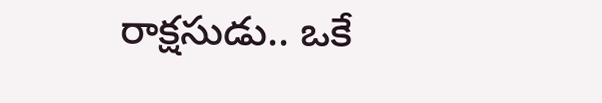రాక్షసుడు.. ఒకే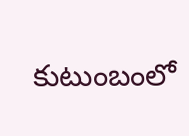కుటుంబంలో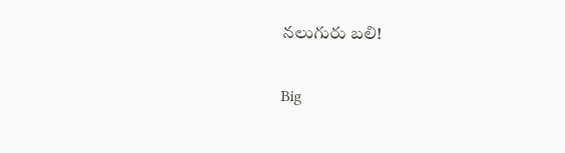నలుగురు బలి!

Big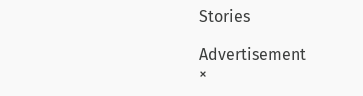Stories

Advertisement
×